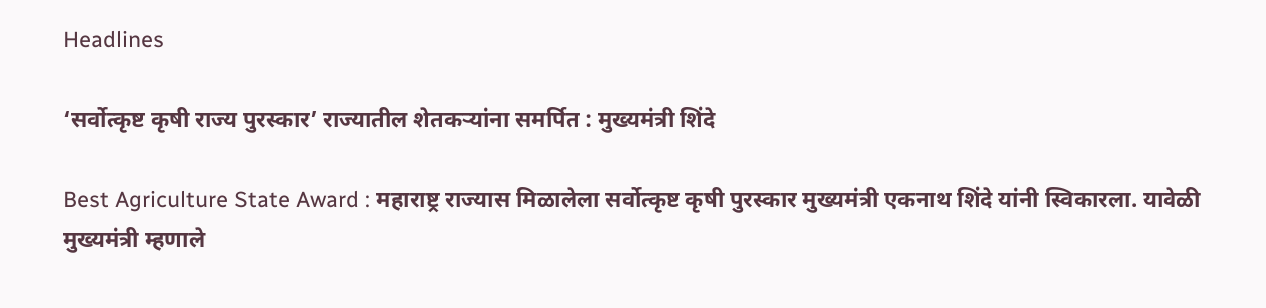Headlines

‘सर्वोत्कृष्ट कृषी राज्य पुरस्कार’ राज्यातील शेतकऱ्यांना समर्पित : मुख्यमंत्री शिंदे

Best Agriculture State Award : महाराष्ट्र राज्यास मिळालेला सर्वोत्कृष्ट कृषी पुरस्कार मुख्यमंत्री एकनाथ शिंदे यांनी स्विकारला. यावेळी मुख्यमंत्री म्हणाले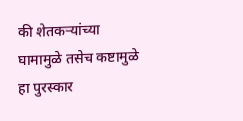की शेतकऱ्यांच्या घामामुळे तसेच कष्टामुळे हा पुरस्कार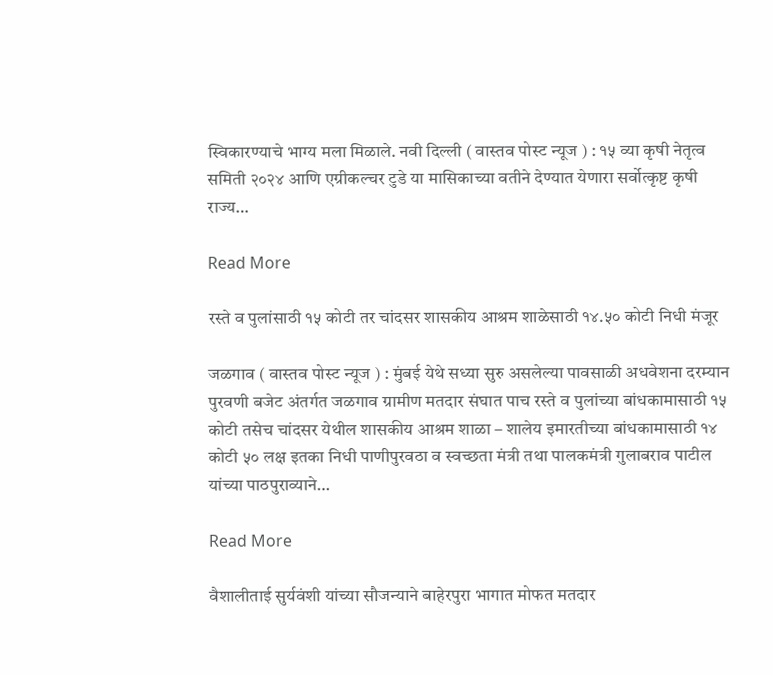स्विकारण्याचे भाग्य मला मिळाले. नवी दिल्ली ( वास्तव पोस्ट न्यूज ) : १५ व्या कृषी नेतृत्व समिती २०२४ आणि एग्रीकल्चर टुडे या मासिकाच्या वतीने देण्यात येणारा सर्वोत्कृष्ट कृषी राज्य…

Read More

रस्ते व पुलांसाठी १५ कोटी तर चांदसर शासकीय आश्रम शाळेसाठी १४.५० कोटी निधी मंजूर

जळगाव ( वास्तव पोस्ट न्यूज ) : मुंबई येथे सध्या सुरु असलेल्या पावसाळी अधवेशना दरम्यान पुरवणी बजेट अंतर्गत जळगाव ग्रामीण मतदार संघात पाच रस्ते व पुलांच्या बांधकामासाठी १५ कोटी तसेच चांदसर येथील शासकीय आश्रम शाळा – शालेय इमारतीच्या बांधकामासाठी १४ कोटी ५० लक्ष इतका निधी पाणीपुरवठा व स्वच्छता मंत्री तथा पालकमंत्री गुलाबराव पाटील यांच्या पाठपुराव्याने…

Read More

वैशालीताई सुर्यवंशी यांच्या सौजन्याने बाहेरपुरा भागात मोफत मतदार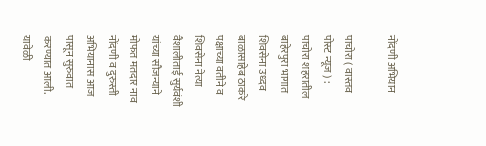नोंदणी अभियान

पाचोरा ( वास्तव पोस्ट न्यूज ) : पाचोरा शहरातील बाहेरपुरा भागात शिवसेना उध्दव बाळासाहेब ठाकरे पक्षाच्या वतीने व शिवसेना नेत्या वैशालीताई सुर्यवंशी यांच्या सौजन्याने मोफत मतदार नाव नोंदणी व दुरुस्ती अभियानास आज पासून सुरुवात करण्यात आली. यावेळी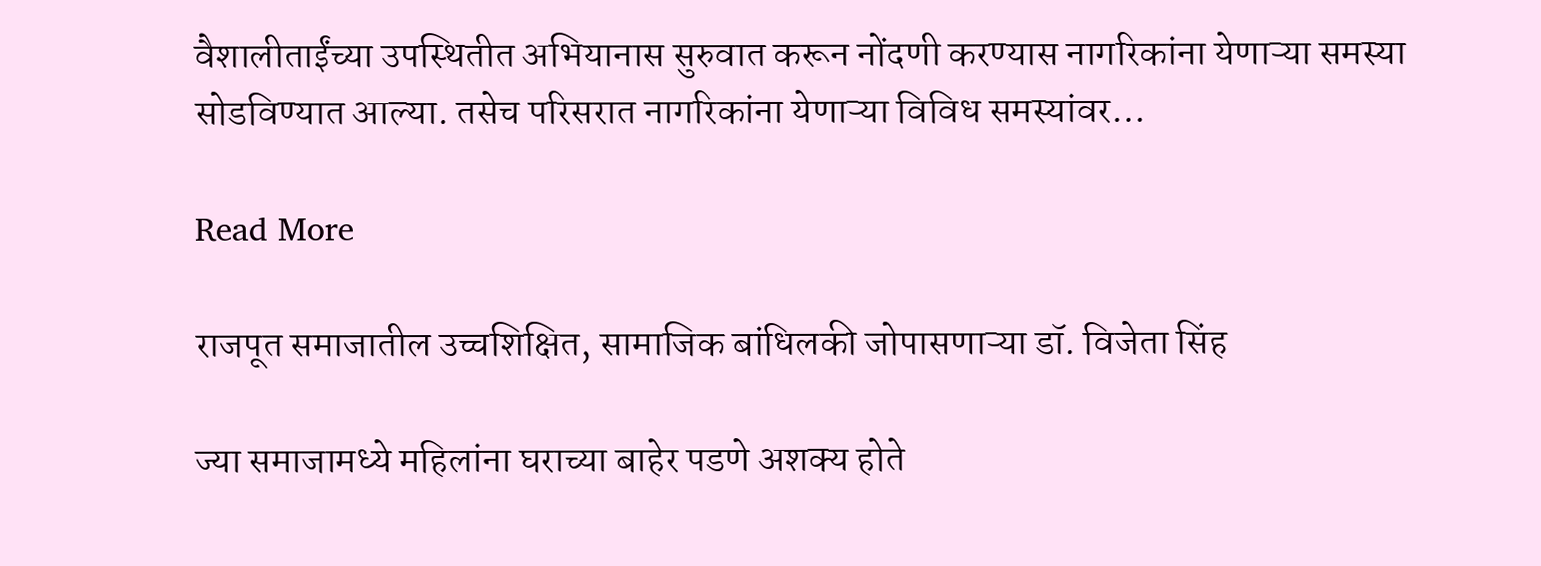वैशालीताईंच्या उपस्थितीत अभियानास सुरुवात करून नोंदणी करण्यास नागरिकांना येणाऱ्या समस्या सोडविण्यात आल्या. तसेच परिसरात नागरिकांना येणाऱ्या विविध समस्यांवर…

Read More

राजपूत समाजातील उच्चशिक्षित, सामाजिक बांधिलकी जोपासणाऱ्या डॉ. विजेता सिंह

ज्या समाजामध्ये महिलांना घराच्या बाहेर पडणे अशक्य होते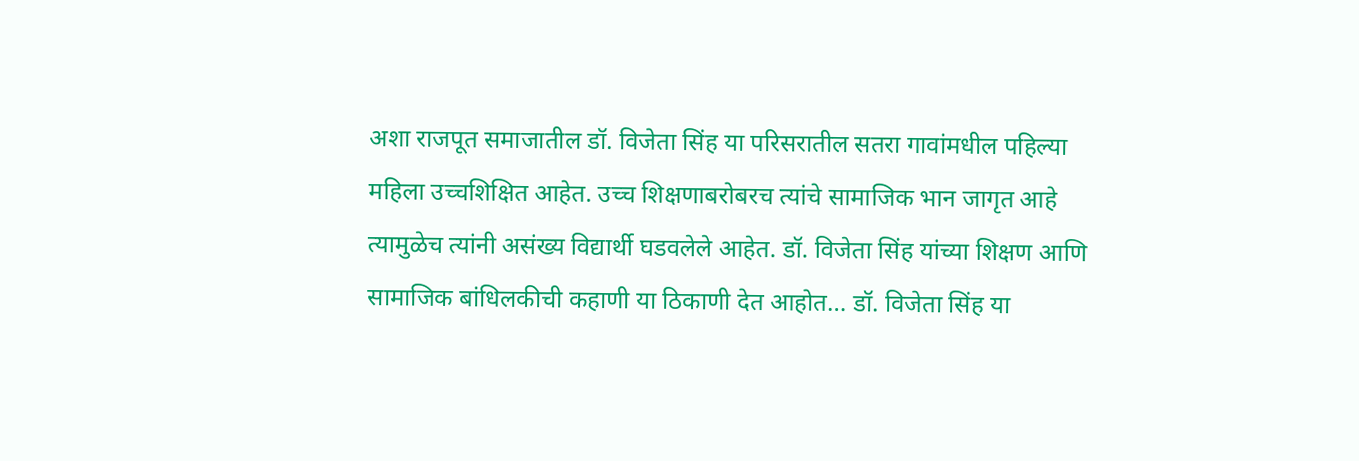अशा राजपूत समाजातील डॉ. विजेता सिंह या परिसरातील सतरा गावांमधील पहिल्या महिला उच्चशिक्षित आहेत. उच्च शिक्षणाबरोबरच त्यांचे सामाजिक भान जागृत आहे त्यामुळेच त्यांनी असंख्य विद्यार्थी घडवलेले आहेत. डॉ. विजेता सिंह यांच्या शिक्षण आणि सामाजिक बांधिलकीची कहाणी या ठिकाणी देत आहोत… डॉ. विजेता सिंह या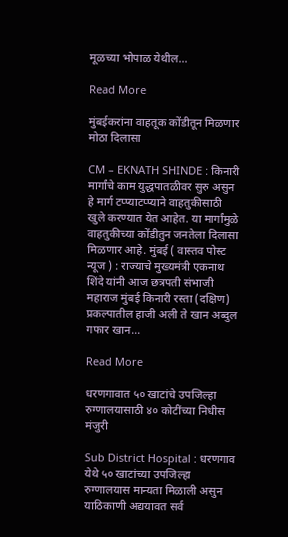मूळच्या भोपाळ येथील…

Read More

मुंबईकरांना वाहतूक कोंडीतून मिळणार मोठा दिलासा

CM – EKNATH SHINDE : किनारी मार्गांचे काम युद्धपातळीवर सुरु असुन हे मार्ग टप्प्याटप्प्याने वाहतुकीसाठी खुले करण्यात येत आहेत. या मार्गांमुळे वाहतुकीच्या कोंडीतुन जनतेला दिलासा मिळणार आहे. मुंबई ( वास्तव पोस्ट न्यूज ) : राज्याचे मुख्यमंत्री एकनाथ शिंदे यांनी आज छत्रपती संभाजी महाराज मुंबई किनारी रस्ता (दक्षिण) प्रकल्पातील हाजी अली ते खान अब्दुल गफार खान…

Read More

धरणगावात ५० खाटांचे उपजिल्हा रुग्णालयासाठी ४० कोटींच्या निधीस मंजुरी

Sub District Hospital : धरणगाव येथे ५० खाटांच्या उपजिल्हा रुग्णालयास मान्यता मिळाली असुन याठिकाणी अद्ययावत सर्व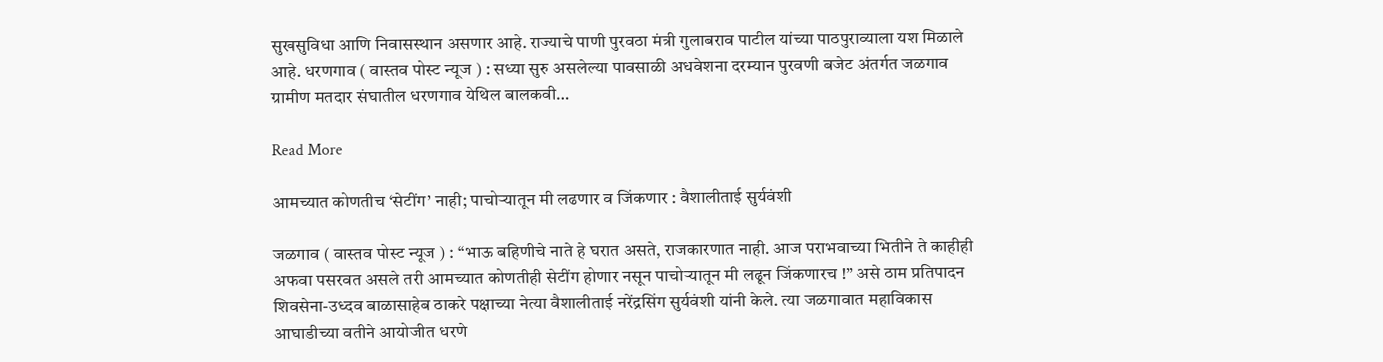सुखसुविधा आणि निवासस्थान असणार आहे. राज्याचे पाणी पुरवठा मंत्री गुलाबराव पाटील यांच्या पाठपुराव्याला यश मिळाले आहे. धरणगाव ( वास्तव पोस्ट न्यूज ) : सध्या सुरु असलेल्या पावसाळी अधवेशना दरम्यान पुरवणी बजेट अंतर्गत जळगाव ग्रामीण मतदार संघातील धरणगाव येथिल बालकवी…

Read More

आमच्यात कोणतीच ‘सेटींग’ नाही; पाचोर्‍यातून मी लढणार व जिंकणार : वैशालीताई सुर्यवंशी

जळगाव ( वास्तव पोस्ट न्यूज ) : ‘‘भाऊ बहिणीचे नाते हे घरात असते, राजकारणात नाही. आज पराभवाच्या भितीने ते काहीही अफवा पसरवत असले तरी आमच्यात कोणतीही सेटींग होणार नसून पाचोर्‍यातून मी लढून जिंकणारच !” असे ठाम प्रतिपादन शिवसेना-उध्दव बाळासाहेब ठाकरे पक्षाच्या नेत्या वैशालीताई नरेंद्रसिंग सुर्यवंशी यांनी केले. त्या जळगावात महाविकास आघाडीच्या वतीने आयोजीत धरणे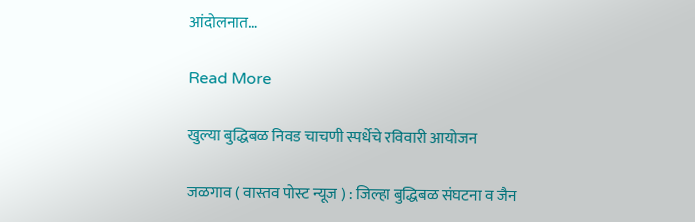आंदोलनात…

Read More

खुल्या बुद्धिबळ निवड चाचणी स्पर्धेचे रविवारी आयोजन

जळगाव ( वास्तव पोस्ट न्यूज ) : जिल्हा बुद्धिबळ संघटना व जैन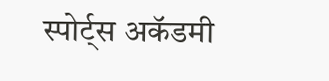स्पोर्ट्स अकॅडमी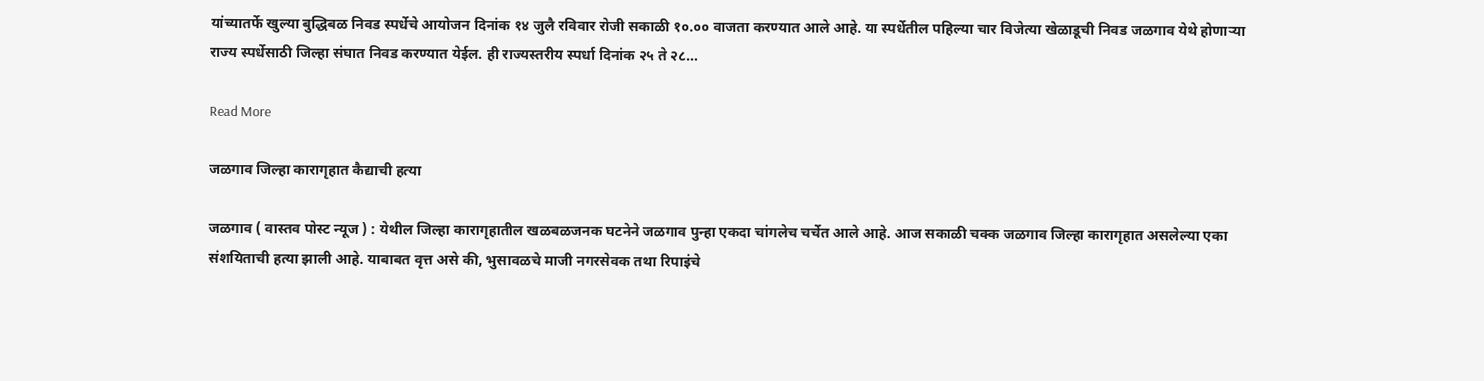यांच्यातर्फे खुल्या बुद्धिबळ निवड स्पर्धेचे आयोजन दिनांक १४ जुलै रविवार रोजी सकाळी १०.०० वाजता करण्यात आले आहे. या स्पर्धेतील पहिल्या चार विजेत्या खेळाडूची निवड जळगाव येथे होणाऱ्या राज्य स्पर्धेसाठी जिल्हा संघात निवड करण्यात येईल. ही राज्यस्तरीय स्पर्धा दिनांक २५ ते २८…

Read More

जळगाव जिल्हा कारागृहात कैद्याची हत्या

जळगाव ( वास्तव पोस्ट न्यूज ) : येथील जिल्हा कारागृहातील खळबळजनक घटनेने जळगाव पुन्हा एकदा चांगलेच चर्चेत आले आहे. आज सकाळी चक्क जळगाव जिल्हा कारागृहात असलेल्या एका संशयिताची हत्या झाली आहे. याबाबत वृत्त असे की, भुसावळचे माजी नगरसेवक तथा रिपाइंचे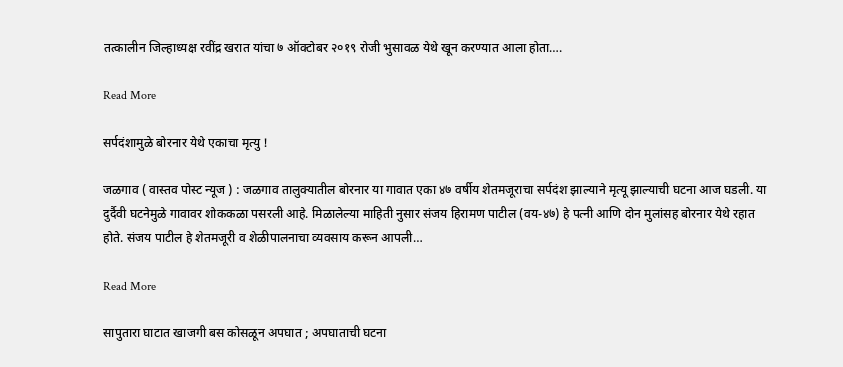तत्कालीन जिल्हाध्यक्ष रवींद्र खरात यांचा ७ ऑक्टोबर २०१९ रोजी भुसावळ येथे खून करण्यात आला होता….

Read More

सर्पदंशामुळे बोरनार येथे एकाचा मृत्यु !

जळगाव ( वास्तव पोस्ट न्यूज ) : जळगाव तालुक्यातील बोरनार या गावात एका ४७ वर्षीय शेतमजूराचा सर्पदंश झाल्याने मृत्यू झाल्याची घटना आज घडली. या दुर्दैवी घटनेमुळे गावावर शोककळा पसरली आहे. मिळालेल्या माहिती नुसार संजय हिरामण पाटील (वय-४७) हे पत्नी आणि दोन मुलांसह बोरनार येथे रहात होते. संजय पाटील हे शेतमजूरी व शेळीपालनाचा व्यवसाय करून आपली…

Read More

सापुतारा घाटात खाजगी बस कोसळून अपघात ; अपघाताची घटना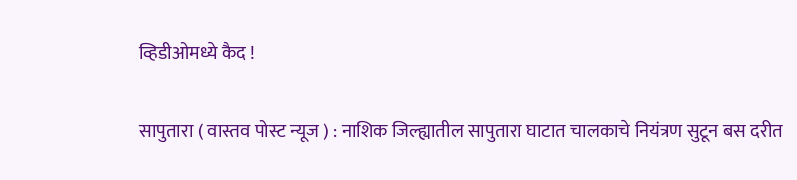व्हिडीओमध्ये कैद !

सापुतारा ( वास्तव पोस्ट न्यूज ) : नाशिक जिल्ह्यातील सापुतारा घाटात चालकाचे नियंत्रण सुटून बस दरीत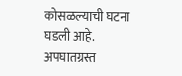कोसळल्याची घटना घडली आहे. अपघातग्रस्त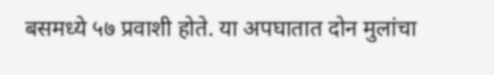बसमध्ये ५७ प्रवाशी होते. या अपघातात दोन मुलांचा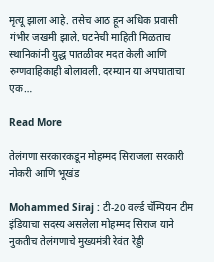मृत्यू झाला आहे. तसेच आठ हून अधिक प्रवासी गंभीर जखमी झाले. घटनेची माहिती मिळताच स्थानिकांनी युद्ध पातळीवर मदत केली आणि रुग्णवाहिकाही बोलावली. दरम्यान या अपघाताचा एक…

Read More

तेलंगणा सरकारकडून मोहम्मद सिराजला सरकारी नोकरी आणि भूखंड

Mohammed Siraj : टी-20 वर्ल्ड चॅम्पियन टीम इंडियाचा सदस्य असलेला मोहम्मद सिराज याने नुकतीच तेलंगणाचे मुख्यमंत्री रेवंत रेड्डी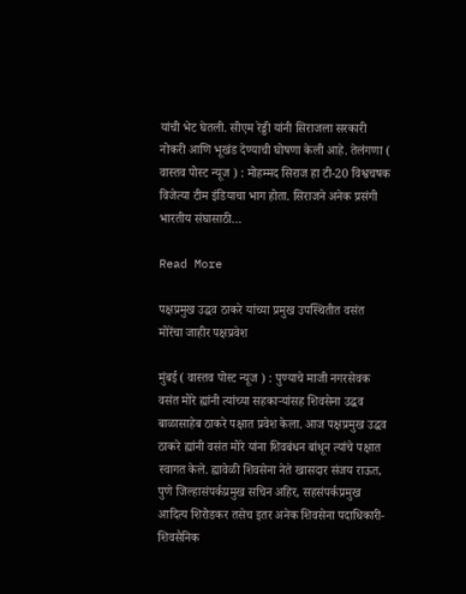यांची भेट घेतली. सीएम रेड्डी यांनी सिराजला सरकारी नोकरी आणि भूखंड देण्याची घोषणा केली आहे. तेलंगणा ( वास्तव पोस्ट न्यूज ) : मोहम्मद सिराज हा टी-20 विश्वचषक विजेत्या टीम इंडियाचा भाग होता. सिराजने अनेक प्रसंगी भारतीय संघासाठी…

Read More

पक्षप्रमुख उद्धव ठाकरे यांच्या प्रमुख उपस्थितीत वसंत मोरेंचा जाहीर पक्षप्रवेश

मुंबई ( वास्तव पोस्ट न्यूज ) : पुण्याचे माजी नगरसेवक वसंत मोरे ह्यांनी त्यांच्या सहकाऱ्यांसह शिवसेना उद्धव बाळासाहेब ठाकरे पक्षात प्रवेश केला. आज पक्षप्रमुख उद्धव ठाकरे ह्यांनी वसंत मोरे यांना शिवबंधन बांधून त्यांचे पक्षात स्वागत केले. ह्यावेळी शिवसेना नेते खासदार संजय राऊत, पुणे जिल्हासंपर्कप्रमुख सचिन अहिर, सहसंपर्कप्रमुख आदित्य शिरोडकर तसेच इतर अनेक शिवसेना पदाधिकारी-शिवसैनिक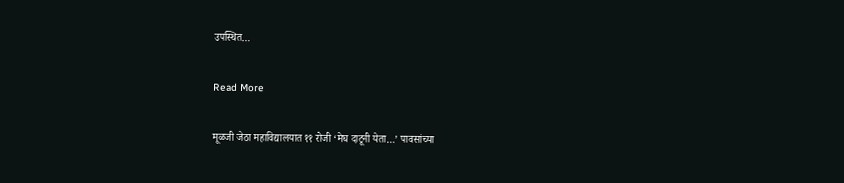उपस्थित…

Read More

मूळजी जेठा महाविद्यालयात ११ रोजी ‘मेघ दाटूनी येता…’ पावसांच्या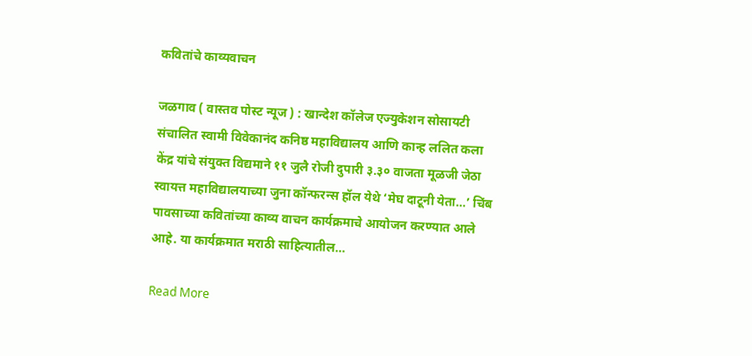कवितांचे काव्यवाचन

जळगाव ( वास्तव पोस्ट न्यूज ) : खान्देश कॉलेज एज्युकेशन सोसायटी संचालित स्वामी विवेकानंद कनिष्ठ महाविद्यालय आणि कान्ह ललित कला केंद्र यांचे संयुक्त विद्यमाने ११ जुलै रोजी दुपारी ३.३० वाजता मूळजी जेठा स्वायत्त महाविद्यालयाच्या जुना कॉन्फरन्स हॉल येथे ‘मेघ दाटूनी येता…’ चिंब पावसाच्या कवितांच्या काव्य वाचन कार्यक्रमाचे आयोजन करण्यात आले आहे. या कार्यक्रमात मराठी साहित्यातील…

Read More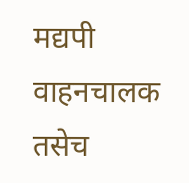मद्यपी वाहनचालक तसेच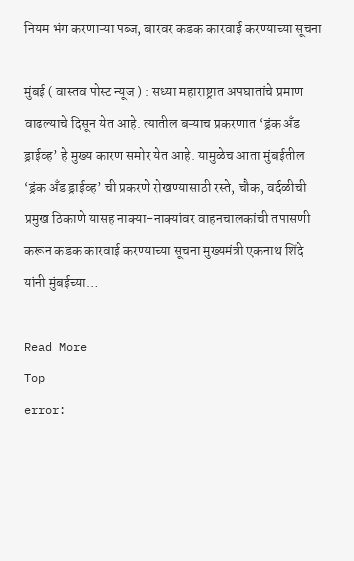नियम भंग करणाऱ्या पब्ज, बारवर कडक कारवाई करण्याच्या सूचना

मुंबई ( वास्तव पोस्ट न्यूज ) : सध्या महाराष्ट्रात अपघातांचे प्रमाण वाढल्याचे दिसून येत आहे. त्यातील बऱ्याच प्रकरणात ‘ड्रंक अँड ड्राईव्ह’ हे मुख्य कारण समोर येत आहे. यामुळेच आता मुंबईतील ‘ड्रंक अँड ड्राईव्ह’ ची प्रकरणे रोखण्यासाठी रस्ते, चौक, वर्दळीची प्रमुख ठिकाणे यासह नाक्या-नाक्यांवर वाहनचालकांची तपासणी करून कडक कारवाई करण्याच्या सूचना मुख्यमंत्री एकनाथ शिंदे यांनी मुंबईच्या…

Read More
Top
error: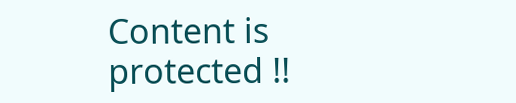Content is protected !!